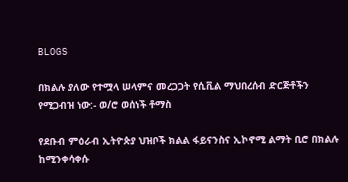BLOGS

በክልሉ ያለው የተሟላ ሠላምና መረጋጋት የሲቪል ማህበረሰብ ድርጅቶችን የሚጋብዝ ነው:- ወ/ሮ ወሰነች ቶማስ

የደቡብ ምዕራብ ኢትዮጵያ ህዝቦች ክልል ፋይናንስና ኢኮኖሚ ልማት ቢሮ በክልሉ ከሚንቀሳቀሱ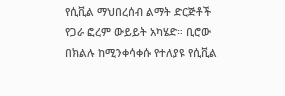የሲቪል ማህበረሰብ ልማት ድርጅቶች የጋራ ፎረም ውይይት አካሄድ። ቢሮው በክልሉ ከሚንቀሳቀሱ የተለያዩ የሲቪል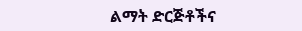ልማት ድርጅቶችና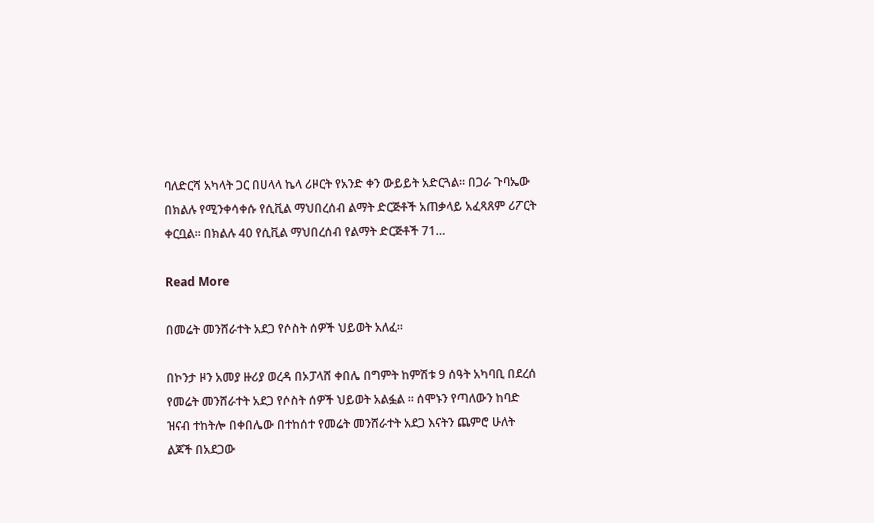ባለድርሻ አካላት ጋር በሀላላ ኬላ ሪዞርት የአንድ ቀን ውይይት አድርጓል። በጋራ ጉባኤው በክልሉ የሚንቀሳቀሱ የሲቪል ማህበረሰብ ልማት ድርጅቶች አጠቃላይ አፈጻጸም ሪፖርት ቀርቧል። በክልሉ 40 የሲቪል ማህበረሰብ የልማት ድርጅቶች 71…

Read More

በመሬት መንሸራተት አደጋ የሶስት ሰዎች ህይወት አለፈ።

በኮንታ ዞን አመያ ዙሪያ ወረዳ በኦፓላሸ ቀበሌ በግምት ከምሽቱ 9 ሰዓት አካባቢ በደረሰ የመሬት መንሸራተት አደጋ የሶስት ሰዎች ህይወት አልፏል ። ሰሞኑን የጣለውን ከባድ ዝናብ ተከትሎ በቀበሌው በተከሰተ የመሬት መንሸራተት አደጋ እናትን ጨምሮ ሁለት ልጆች በአደጋው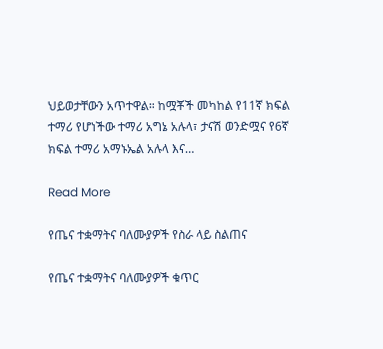ህይወታቸውን አጥተዋል። ከሟቾች መካከል የ11ኛ ክፍል ተማሪ የሆነችው ተማሪ አግኔ አሉላ፣ ታናሽ ወንድሟና የ6ኛ ክፍል ተማሪ አማኑኤል አሉላ እና…

Read More

የጤና ተቋማትና ባለሙያዎች የስራ ላይ ስልጠና

የጤና ተቋማትና ባለሙያዎች ቁጥር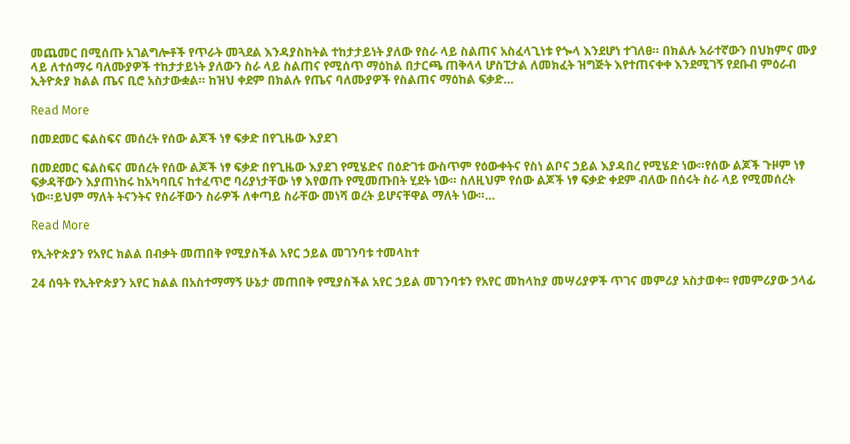መጨመር በሚሰጡ አገልግሎቶች የጥራት መጓደል እንዳያስከትል ተከታታይነት ያለው የስራ ላይ ስልጠና አስፈላጊነቱ የጐላ እንደሆነ ተገለፀ። በክልሉ አራተኛውን በህክምና ሙያ ላይ ለተሰማሩ ባለሙያዎች ተከታታይነት ያለውን ስራ ላይ ስልጠና የሚሰጥ ማዕከል በታርጫ ጠቅላላ ሆስፒታል ለመክፈት ዝግጅት እየተጠናቀቀ እንደሚገኝ የደቡብ ምዕራብ ኢትዮጵያ ክልል ጤና ቢሮ አስታውቋል። ከዝህ ቀደም በክልሉ የጤና ባለሙያዎች የስልጠና ማዕከል ፍቃድ…

Read More

በመደመር ፍልስፍና መሰረት የሰው ልጆች ነፃ ፍቃድ በየጊዜው እያደገ

በመደመር ፍልስፍና መሰረት የሰው ልጆች ነፃ ፍቃድ በየጊዜው እያደገ የሚሄድና በዕድገቱ ውስጥም የዕውቀትና የስነ ልቦና ኃይል እያዳበረ የሚሄድ ነው።የሰው ልጆች ጉዞም ነፃ ፍቃዳቸውን እያጠነከሩ ከአካባቢና ከተፈጥሮ ባሪያነታቸው ነፃ እየወጡ የሚመጡበት ሂደት ነው። ስለዚህም የሰው ልጆች ነፃ ፍቃድ ቀደም ብለው በሰሩት ስራ ላይ የሚመሰረት ነው።ይህም ማለት ትናንትና የሰራቸውን ስራዎች ለቀጣይ ስራቸው መነሻ ወረት ይሆናቸዋል ማለት ነው።…

Read More

የኢትዮጵያን የአየር ክልል በብቃት መጠበቅ የሚያስችል አየር ኃይል መገንባቱ ተመላከተ

24 ሰዓት የኢትዮጵያን አየር ክልል በአስተማማኝ ሁኔታ መጠበቅ የሚያስችል አየር ኃይል መገንባቱን የአየር መከላከያ መሣሪያዎች ጥገና መምሪያ አስታወቀ፡፡ የመምሪያው ኃላፊ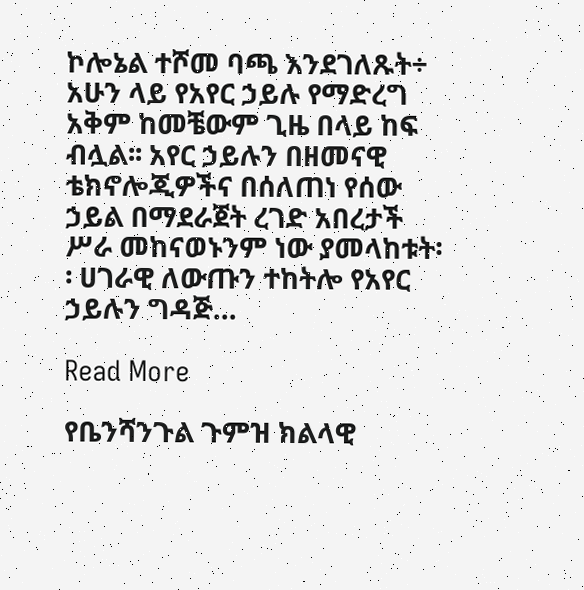ኮሎኔል ተሾመ ባጫ እንደገለጹት÷ አሁን ላይ የአየር ኃይሉ የማድረግ አቅም ከመቼውም ጊዜ በላይ ከፍ ብሏል፡፡ አየር ኃይሉን በዘመናዊ ቴክኖሎጂዎችና በሰለጠነ የሰው ኃይል በማደራጀት ረገድ አበረታች ሥራ መከናወኑንም ነው ያመላከቱት፡፡ ሀገራዊ ለውጡን ተከትሎ የአየር ኃይሉን ግዳጅ…

Read More

የቤንሻንጉል ጉምዝ ክልላዊ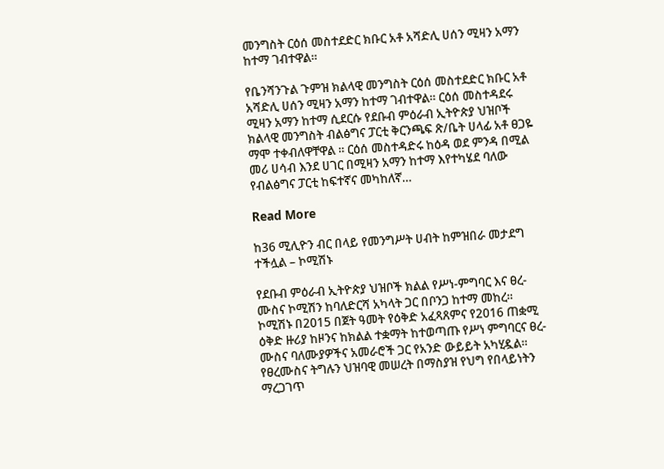መንግስት ርዕሰ መስተደድር ክቡር አቶ አሻድሊ ሀሰን ሚዛን አማን ከተማ ገብተዋል።

የቤንሻንጉል ጉምዝ ክልላዊ መንግስት ርዕሰ መስተደድር ክቡር አቶ አሻድሊ ሀሰን ሚዛን አማን ከተማ ገብተዋል። ርዕሰ መስተዳደሩ ሚዛን አማን ከተማ ሲደርሱ የደቡብ ምዕራብ ኢትዮጵያ ህዝቦች ክልላዊ መንግስት ብልፅግና ፓርቲ ቅርንጫፍ ጽ/ቤት ሀላፊ አቶ ፀጋዬ ማሞ ተቀብለዋቸዋል ። ርዕሰ መስተዳድሩ ከዕዳ ወደ ምንዳ በሚል መሪ ሀሳብ እንደ ሀገር በሚዛን አማን ከተማ እየተካሄደ ባለው የብልፅግና ፓርቲ ከፍተኛና መካከለኛ…

Read More

ከ36 ሚሊዮን ብር በላይ የመንግሥት ሀብት ከምዝበራ መታደግ ተችሏል – ኮሚሽኑ

የደቡብ ምዕራብ ኢትዮጵያ ህዝቦች ክልል የሥነ-ምግባር እና ፀረ- ሙስና ኮሚሽን ከባለድርሻ አካላት ጋር በቦንጋ ከተማ መከረ። ኮሚሽኑ በ2015 በጀት ዓመት የዕቅድ አፈጻጸምና የ2016 ጠቋሚ ዕቅድ ዙሪያ ከዞንና ከክልል ተቋማት ከተወጣጡ የሥነ ምግባርና ፀረ-ሙስና ባለሙያዎችና አመራሮች ጋር የአንድ ውይይት አካሂዷል። የፀረሙስና ትግሉን ህዝባዊ መሠረት በማስያዝ የህግ የበላይነትን ማረጋገጥ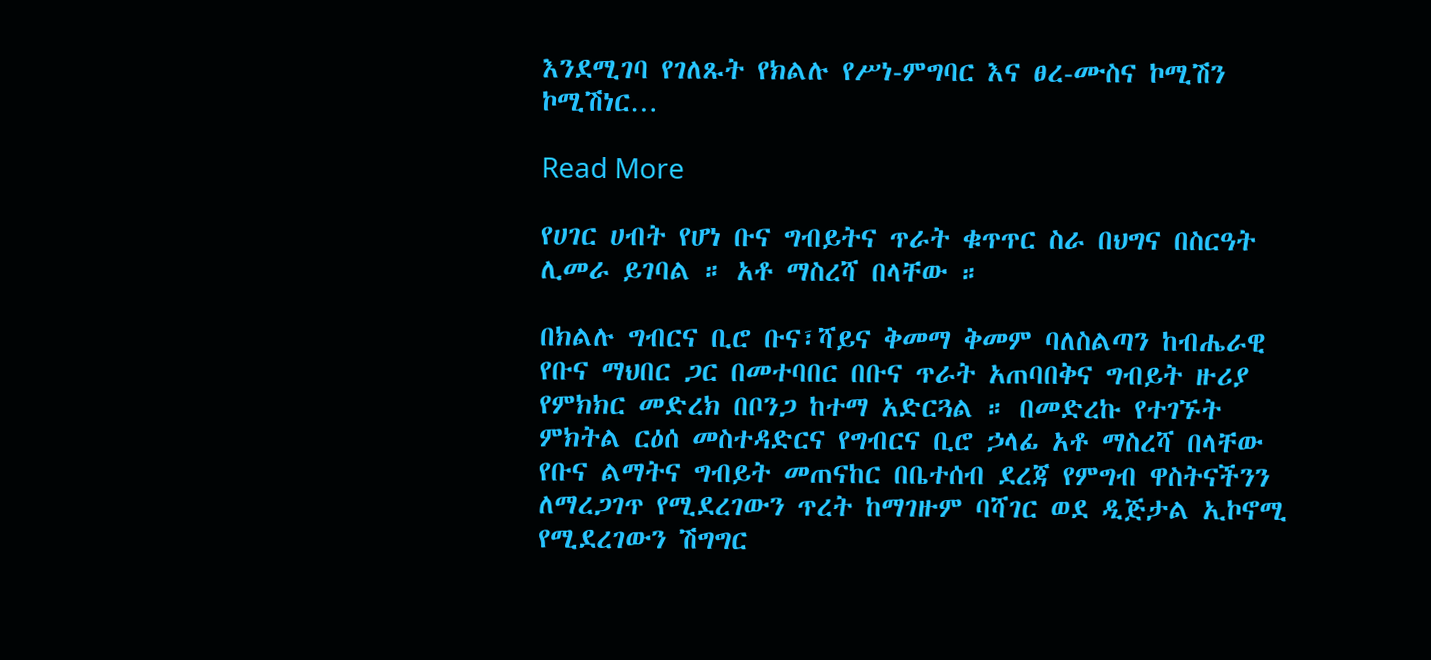እንደሚገባ የገለጹት የክልሉ የሥነ-ምግባር እና ፀረ-ሙስና ኮሚሽን ኮሚሽነር…

Read More

የሀገር ሀብት የሆነ ቡና ግብይትና ጥራት ቁጥጥር ስራ በህግና በስርዓት ሊመራ ይገባል ። አቶ ማስረሻ በላቸው ።

በክልሉ ግብርና ቢሮ ቡና፣ሻይና ቅመማ ቅመም ባለስልጣን ከብሔራዊ የቡና ማህበር ጋር በመተባበር በቡና ጥራት አጠባበቅና ግብይት ዙሪያ የምክክር መድረክ በቦንጋ ከተማ አድርጓል ። በመድረኩ የተገኙት ምክትል ርዕሰ መስተዳድርና የግብርና ቢሮ ኃላፊ አቶ ማስረሻ በላቸው የቡና ልማትና ግብይት መጠናከር በቤተሰብ ደረጃ የምግብ ዋስትናችንን ለማረጋገጥ የሚደረገውን ጥረት ከማገዙም ባሻገር ወደ ዲጅታል ኢኮኖሚ የሚደረገውን ሽግግር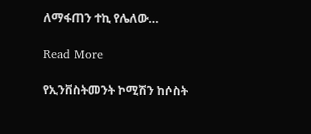ለማፋጠን ተኪ የሌለው…

Read More

የኢንቨስትመንት ኮሚሽን ከሶስት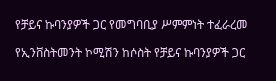የቻይና ኩባንያዎች ጋር የመግባቢያ ሥምምነት ተፈራረመ

የኢንቨስትመንት ኮሚሽን ከሶስት የቻይና ኩባንያዎች ጋር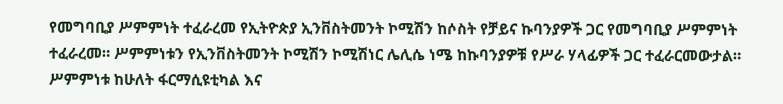የመግባቢያ ሥምምነት ተፈራረመ የኢትዮጵያ ኢንቨስትመንት ኮሚሽን ከሶስት የቻይና ኩባንያዎች ጋር የመግባቢያ ሥምምነት ተፈራረመ። ሥምምነቱን የኢንቨስትመንት ኮሚሽን ኮሚሽነር ሌሊሴ ነሜ ከኩባንያዎቹ የሥራ ሃላፊዎች ጋር ተፈራርመውታል። ሥምምነቱ ከሁለት ፋርማሲዩቲካል እና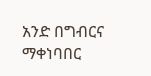አንድ በግብርና ማቀነባበር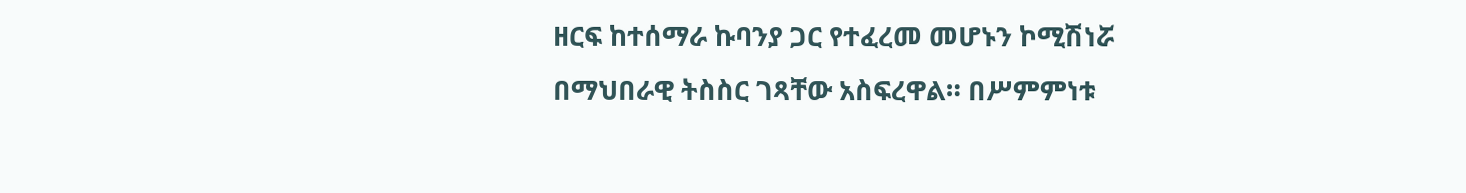ዘርፍ ከተሰማራ ኩባንያ ጋር የተፈረመ መሆኑን ኮሚሽነሯ በማህበራዊ ትስስር ገጻቸው አስፍረዋል። በሥምምነቱ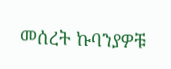መሰረት ኩባንያዎቹ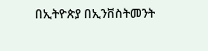በኢትዮጵያ በኢንቨስትመንት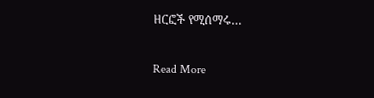ዘርፎች የሚሰማሩ…

Read More